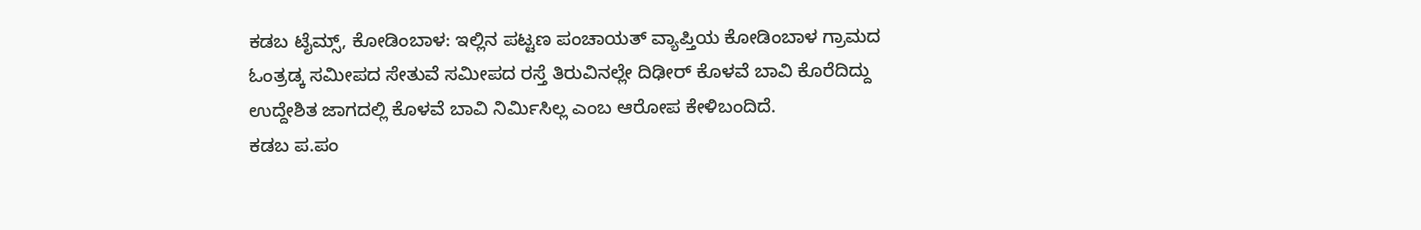ಕಡಬ ಟೈಮ್ಸ್, ಕೋಡಿಂಬಾಳ: ಇಲ್ಲಿನ ಪಟ್ಟಣ ಪಂಚಾಯತ್ ವ್ಯಾಪ್ತಿಯ ಕೋಡಿಂಬಾಳ ಗ್ರಾಮದ ಓಂತ್ರಡ್ಕ ಸಮೀಪದ ಸೇತುವೆ ಸಮೀಪದ ರಸ್ತೆ ತಿರುವಿನಲ್ಲೇ ದಿಢೀರ್ ಕೊಳವೆ ಬಾವಿ ಕೊರೆದಿದ್ದು ಉದ್ದೇಶಿತ ಜಾಗದಲ್ಲಿ ಕೊಳವೆ ಬಾವಿ ನಿರ್ಮಿಸಿಲ್ಲ ಎಂಬ ಆರೋಪ ಕೇಳಿಬಂದಿದೆ.
ಕಡಬ ಪ.ಪಂ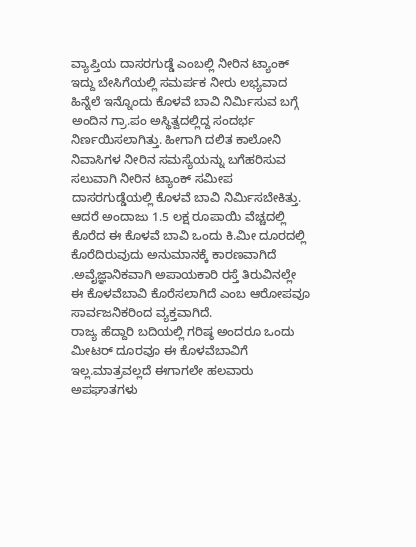ವ್ಯಾಪ್ತಿಯ ದಾಸರಗುಡ್ಡೆ ಎಂಬಲ್ಲಿ ನೀರಿನ ಟ್ಯಾಂಕ್ ಇದ್ದು ಬೇಸಿಗೆಯಲ್ಲಿ ಸಮರ್ಪಕ ನೀರು ಲಭ್ಯವಾದ ಹಿನ್ನೆಲೆ ಇನ್ನೊಂದು ಕೊಳವೆ ಬಾವಿ ನಿರ್ಮಿಸುವ ಬಗ್ಗೆ ಅಂದಿನ ಗ್ರಾ.ಪಂ ಅಸ್ಥಿತ್ವದಲ್ಲಿದ್ದ ಸಂದರ್ಭ ನಿರ್ಣಯಿಸಲಾಗಿತ್ತು. ಹೀಗಾಗಿ ದಲಿತ ಕಾಲೋನಿ ನಿವಾಸಿಗಳ ನೀರಿನ ಸಮಸ್ಯೆಯನ್ನು ಬಗೆಹರಿಸುವ ಸಲುವಾಗಿ ನೀರಿನ ಟ್ಯಾಂಕ್ ಸಮೀಪ ದಾಸರಗುಡ್ಡೆಯಲ್ಲಿ ಕೊಳವೆ ಬಾವಿ ನಿರ್ಮಿಸಬೇಕಿತ್ತು. ಆದರೆ ಅಂದಾಜು 1.5 ಲಕ್ಷ ರೂಪಾಯಿ ವೆಚ್ಚದಲ್ಲಿ ಕೊರೆದ ಈ ಕೊಳವೆ ಬಾವಿ ಒಂದು ಕಿ.ಮೀ ದೂರದಲ್ಲಿ ಕೊರೆದಿರುವುದು ಅನುಮಾನಕ್ಕೆ ಕಾರಣವಾಗಿದೆ .ಅವೈಜ್ಞಾನಿಕವಾಗಿ ಅಪಾಯಕಾರಿ ರಸ್ತೆ ತಿರುವಿನಲ್ಲೇ ಈ ಕೊಳವೆಬಾವಿ ಕೊರೆಸಲಾಗಿದೆ ಎಂಬ ಆರೋಪವೂ ಸಾರ್ವಜನಿಕರಿಂದ ವ್ಯಕ್ತವಾಗಿದೆ.
ರಾಜ್ಯ ಹೆದ್ದಾರಿ ಬದಿಯಲ್ಲಿ ಗರಿಷ್ಠ ಅಂದರೂ ಒಂದು ಮೀಟರ್ ದೂರವೂ ಈ ಕೊಳವೆಬಾವಿಗೆ ಇಲ್ಲ.ಮಾತ್ರವಲ್ಲದೆ ಈಗಾಗಲೇ ಹಲವಾರು ಅಪಘಾತಗಳು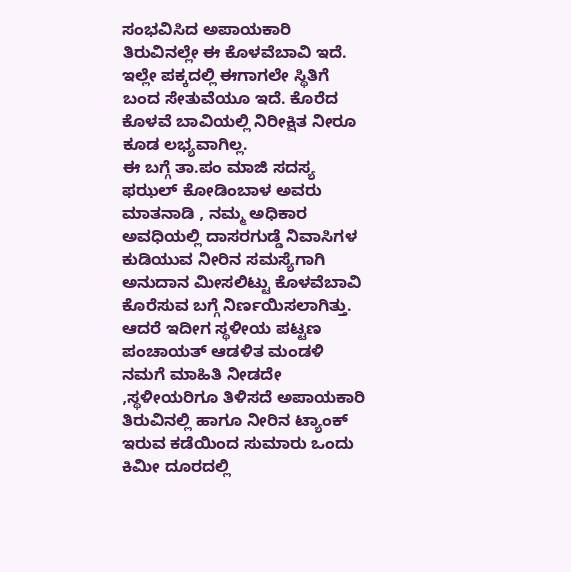ಸಂಭವಿಸಿದ ಅಪಾಯಕಾರಿ ತಿರುವಿನಲ್ಲೇ ಈ ಕೊಳವೆಬಾವಿ ಇದೆ. ಇಲ್ಲೇ ಪಕ್ಕದಲ್ಲಿ ಈಗಾಗಲೇ ಸ್ಥಿತಿಗೆ ಬಂದ ಸೇತುವೆಯೂ ಇದೆ. ಕೊರೆದ ಕೊಳವೆ ಬಾವಿಯಲ್ಲಿ ನಿರೀಕ್ಷಿತ ನೀರೂ ಕೂಡ ಲಭ್ಯವಾಗಿಲ್ಲ.
ಈ ಬಗ್ಗೆ ತಾ.ಪಂ ಮಾಜಿ ಸದಸ್ಯ ಫಝಲ್ ಕೋಡಿಂಬಾಳ ಅವರು ಮಾತನಾಡಿ , ನಮ್ಮ ಅಧಿಕಾರ ಅವಧಿಯಲ್ಲಿ ದಾಸರಗುಡ್ಡೆ ನಿವಾಸಿಗಳ ಕುಡಿಯುವ ನೀರಿನ ಸಮಸ್ಯೆಗಾಗಿ ಅನುದಾನ ಮೀಸಲಿಟ್ಟು ಕೊಳವೆಬಾವಿ ಕೊರೆಸುವ ಬಗ್ಗೆ ನಿರ್ಣಯಿಸಲಾಗಿತ್ತು. ಆದರೆ ಇದೀಗ ಸ್ಥಳೀಯ ಪಟ್ಟಣ ಪಂಚಾಯತ್ ಆಡಳಿತ ಮಂಡಳಿ ನಮಗೆ ಮಾಹಿತಿ ನೀಡದೇ ,ಸ್ಥಳೀಯರಿಗೂ ತಿಳಿಸದೆ ಅಪಾಯಕಾರಿ ತಿರುವಿನಲ್ಲಿ ಹಾಗೂ ನೀರಿನ ಟ್ಯಾಂಕ್ ಇರುವ ಕಡೆಯಿಂದ ಸುಮಾರು ಒಂದು ಕಿಮೀ ದೂರದಲ್ಲಿ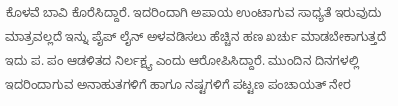ಕೊಳವೆ ಬಾವಿ ಕೊರೆಸಿದ್ದಾರೆ. ಇದರಿಂದಾಗಿ ಅಪಾಯ ಉಂಟಾಗುವ ಸಾಧ್ಯತೆ ಇರುವುದು ಮಾತ್ರವಲ್ಲದೆ ಇನ್ನು ಪೈಪ್ ಲೈನ್ ಅಳವಡಿಸಲು ಹೆಚ್ಚಿನ ಹಣ ಖರ್ಚು ಮಾಡಬೇಕಾಗುತ್ತದೆ ಇದು ಪ. ಪಂ ಆಡಳಿತದ ನಿರ್ಲಕ್ಷ್ಯ ಎಂದು ಆರೋಪಿಸಿದ್ದಾರೆ. ಮುಂದಿನ ದಿನಗಳಲ್ಲಿ ಇದರಿಂದಾಗುವ ಅನಾಹುತಗಳಿಗೆ ಹಾಗೂ ನಷ್ಟಗಳಿಗೆ ಪಟ್ಟಣ ಪಂಚಾಯತ್ ನೇರ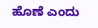ಹೊಣೆ ಎಂದು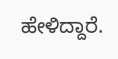ಹೇಳಿದ್ದಾರೆ.